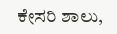ಕೇಸರಿ ಶಾಲು,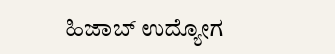ಹಿಜಾಬ್ ಉದ್ಯೋಗ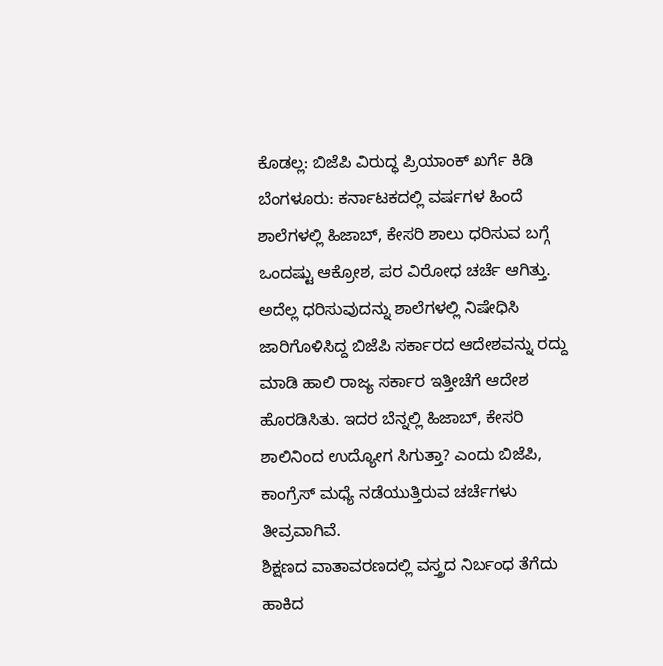ಕೊಡಲ್ಲ: ಬಿಜೆಪಿ ವಿರುದ್ಧ ಪ್ರಿಯಾಂಕ್ ಖರ್ಗೆ ಕಿಡಿ
ಬೆಂಗಳೂರು: ಕರ್ನಾಟಕದಲ್ಲಿ ವರ್ಷಗಳ ಹಿಂದೆ ಶಾಲೆಗಳಲ್ಲಿ ಹಿಜಾಬ್, ಕೇಸರಿ ಶಾಲು ಧರಿಸುವ ಬಗ್ಗೆ ಒಂದಷ್ಟು ಆಕ್ರೋಶ, ಪರ ವಿರೋಧ ಚರ್ಚೆ ಆಗಿತ್ತು. ಅದೆಲ್ಲ ಧರಿಸುವುದನ್ನು ಶಾಲೆಗಳಲ್ಲಿ ನಿಷೇಧಿಸಿ ಜಾರಿಗೊಳಿಸಿದ್ದ ಬಿಜೆಪಿ ಸರ್ಕಾರದ ಆದೇಶವನ್ನು ರದ್ದು ಮಾಡಿ ಹಾಲಿ ರಾಜ್ಯ ಸರ್ಕಾರ ಇತ್ತೀಚೆಗೆ ಆದೇಶ ಹೊರಡಿಸಿತು. ಇದರ ಬೆನ್ನಲ್ಲಿ ಹಿಜಾಬ್, ಕೇಸರಿ ಶಾಲಿನಿಂದ ಉದ್ಯೋಗ ಸಿಗುತ್ತಾ? ಎಂದು ಬಿಜೆಪಿ, ಕಾಂಗ್ರೆಸ್ ಮಧ್ಯೆ ನಡೆಯುತ್ತಿರುವ ಚರ್ಚೆಗಳು ತೀವ್ರವಾಗಿವೆ.
ಶಿಕ್ಷಣದ ವಾತಾವರಣದಲ್ಲಿ ವಸ್ತ್ರದ ನಿರ್ಬಂಧ ತೆಗೆದು ಹಾಕಿದ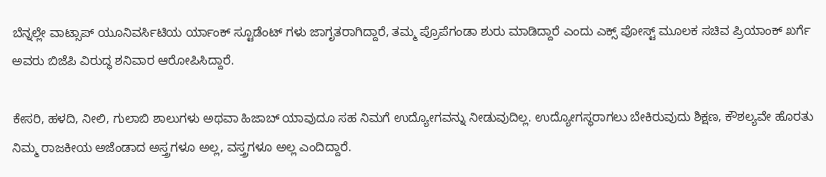ಬೆನ್ನಲ್ಲೇ ವಾಟ್ಸಾಪ್ ಯೂನಿವರ್ಸಿಟಿಯ ರ್ಯಾಂಕ್ ಸ್ಟೂಡೆಂಟ್ ಗಳು ಜಾಗೃತರಾಗಿದ್ದಾರೆ, ತಮ್ಮ ಪ್ರೊಪೆಗಂಡಾ ಶುರು ಮಾಡಿದ್ದಾರೆ ಎಂದು ಎಕ್ಸ್ ಪೋಸ್ಟ್ ಮೂಲಕ ಸಚಿವ ಪ್ರಿಯಾಂಕ್ ಖರ್ಗೆ ಅವರು ಬಿಜೆಪಿ ವಿರುದ್ಧ ಶನಿವಾರ ಆರೋಪಿಸಿದ್ದಾರೆ.

ಕೇಸರಿ, ಹಳದಿ, ನೀಲಿ, ಗುಲಾಬಿ ಶಾಲುಗಳು ಅಥವಾ ಹಿಜಾಬ್ ಯಾವುದೂ ಸಹ ನಿಮಗೆ ಉದ್ಯೋಗವನ್ನು ನೀಡುವುದಿಲ್ಲ. ಉದ್ಯೋಗಸ್ಥರಾಗಲು ಬೇಕಿರುವುದು ಶಿಕ್ಷಣ, ಕೌಶಲ್ಯವೇ ಹೊರತು ನಿಮ್ಮ ರಾಜಕೀಯ ಅಜೆಂಡಾದ ಅಸ್ತ್ರಗಳೂ ಅಲ್ಲ, ವಸ್ತ್ರಗಳೂ ಅಲ್ಲ ಎಂದಿದ್ದಾರೆ.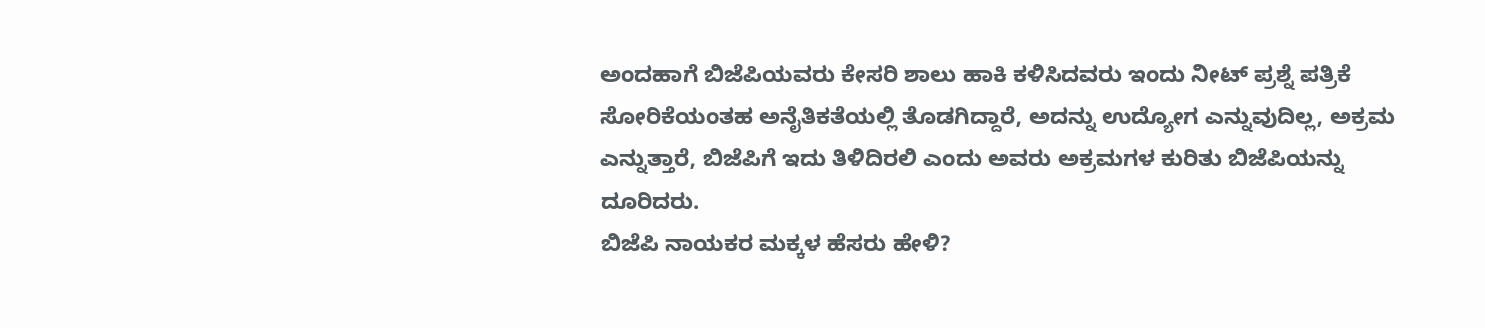ಅಂದಹಾಗೆ ಬಿಜೆಪಿಯವರು ಕೇಸರಿ ಶಾಲು ಹಾಕಿ ಕಳಿಸಿದವರು ಇಂದು ನೀಟ್ ಪ್ರಶ್ನೆ ಪತ್ರಿಕೆ ಸೋರಿಕೆಯಂತಹ ಅನೈತಿಕತೆಯಲ್ಲಿ ತೊಡಗಿದ್ದಾರೆ, ಅದನ್ನು ಉದ್ಯೋಗ ಎನ್ನುವುದಿಲ್ಲ, ಅಕ್ರಮ ಎನ್ನುತ್ತಾರೆ, ಬಿಜೆಪಿಗೆ ಇದು ತಿಳಿದಿರಲಿ ಎಂದು ಅವರು ಅಕ್ರಮಗಳ ಕುರಿತು ಬಿಜೆಪಿಯನ್ನು ದೂರಿದರು.
ಬಿಜೆಪಿ ನಾಯಕರ ಮಕ್ಕಳ ಹೆಸರು ಹೇಳಿ?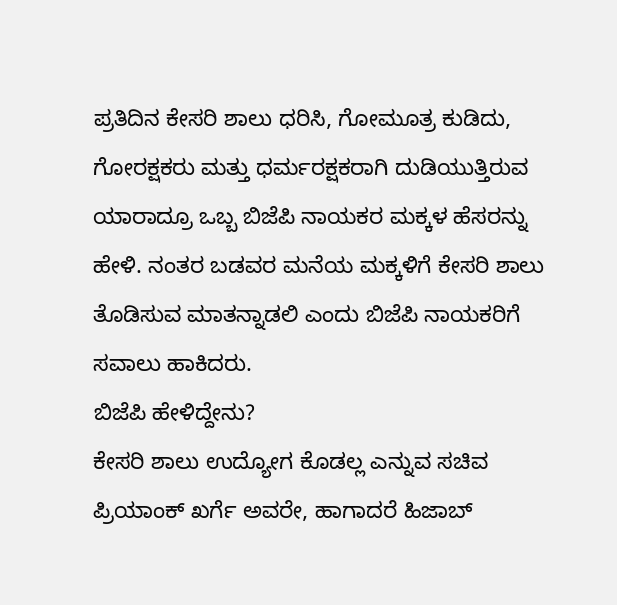ಪ್ರತಿದಿನ ಕೇಸರಿ ಶಾಲು ಧರಿಸಿ, ಗೋಮೂತ್ರ ಕುಡಿದು, ಗೋರಕ್ಷಕರು ಮತ್ತು ಧರ್ಮರಕ್ಷಕರಾಗಿ ದುಡಿಯುತ್ತಿರುವ ಯಾರಾದ್ರೂ ಒಬ್ಬ ಬಿಜೆಪಿ ನಾಯಕರ ಮಕ್ಕಳ ಹೆಸರನ್ನು ಹೇಳಿ. ನಂತರ ಬಡವರ ಮನೆಯ ಮಕ್ಕಳಿಗೆ ಕೇಸರಿ ಶಾಲು ತೊಡಿಸುವ ಮಾತನ್ನಾಡಲಿ ಎಂದು ಬಿಜೆಪಿ ನಾಯಕರಿಗೆ ಸವಾಲು ಹಾಕಿದರು.
ಬಿಜೆಪಿ ಹೇಳಿದ್ದೇನು?
ಕೇಸರಿ ಶಾಲು ಉದ್ಯೋಗ ಕೊಡಲ್ಲ ಎನ್ನುವ ಸಚಿವ ಪ್ರಿಯಾಂಕ್ ಖರ್ಗೆ ಅವರೇ, ಹಾಗಾದರೆ ಹಿಜಾಬ್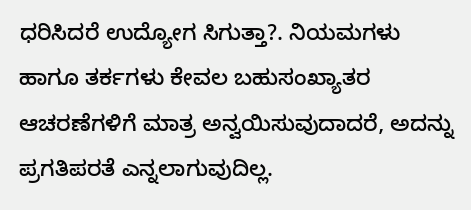ಧರಿಸಿದರೆ ಉದ್ಯೋಗ ಸಿಗುತ್ತಾ?. ನಿಯಮಗಳು ಹಾಗೂ ತರ್ಕಗಳು ಕೇವಲ ಬಹುಸಂಖ್ಯಾತರ ಆಚರಣೆಗಳಿಗೆ ಮಾತ್ರ ಅನ್ವಯಿಸುವುದಾದರೆ, ಅದನ್ನು ಪ್ರಗತಿಪರತೆ ಎನ್ನಲಾಗುವುದಿಲ್ಲ.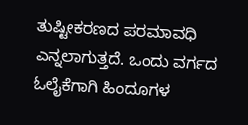ತುಷ್ಟೀಕರಣದ ಪರಮಾವಧಿ ಎನ್ನಲಾಗುತ್ತದೆ. ಒಂದು ವರ್ಗದ ಓಲೈಕೆಗಾಗಿ ಹಿಂದೂಗಳ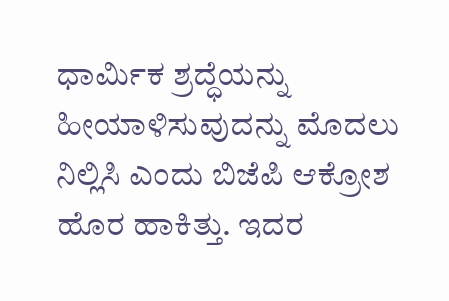ಧಾರ್ಮಿಕ ಶ್ರದ್ಧೆಯನ್ನು ಹೀಯಾಳಿಸುವುದನ್ನು ಮೊದಲು ನಿಲ್ಲಿಸಿ ಎಂದು ಬಿಜೆಪಿ ಆಕ್ರೋಶ ಹೊರ ಹಾಕಿತ್ತು. ಇದರ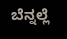ಬೆನ್ನಲ್ಲೆ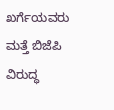ಖರ್ಗೆಯವರು ಮತ್ತೆ ಬಿಜೆಪಿ ವಿರುದ್ಧ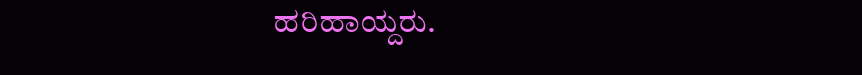ಹರಿಹಾಯ್ದರು.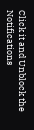Click it and Unblock the Notifications